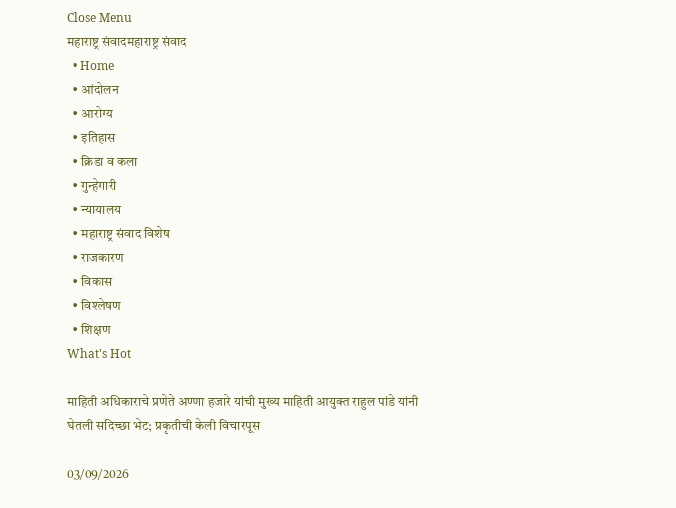Close Menu
महाराष्ट्र संवादमहाराष्ट्र संवाद
  • Home
  • आंदोलन
  • आरोग्य
  • इतिहास
  • क्रिडा व कला
  • गुन्हेगारी
  • न्यायालय
  • महाराष्ट्र संवाद विशेष
  • राजकारण
  • विकास
  • विश्लेषण
  • शिक्षण
What's Hot

माहिती अधिकाराचे प्रणेते अण्णा हजारे यांची मुख्य माहिती आयुक्त राहुल पांडे यांनी घेतली सदिच्छा भेट; प्रकृतीची केली विचारपूस

03/09/2026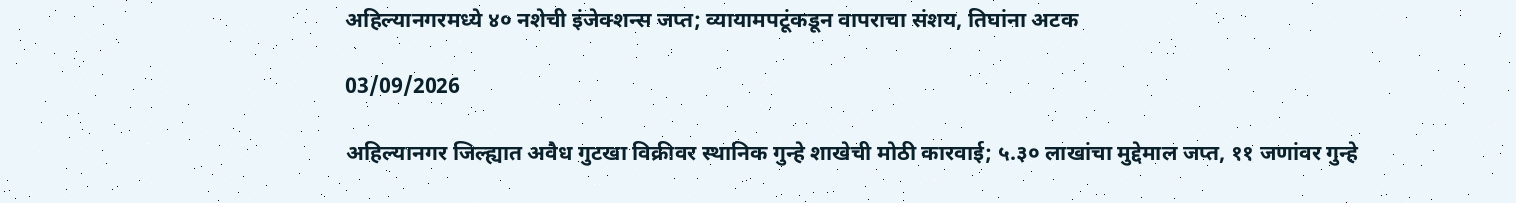अहिल्यानगरमध्ये ४० नशेची इंजेक्शन्स जप्त; व्यायामपटूंकडून वापराचा संशय, तिघांना अटक

03/09/2026

अहिल्यानगर जिल्ह्यात अवैध गुटखा विक्रीवर स्थानिक गुन्हे शाखेची मोठी कारवाई; ५.३० लाखांचा मुद्देमाल जप्त, ११ जणांवर गुन्हे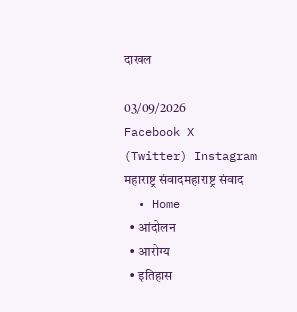दाखल

03/09/2026
Facebook X (Twitter) Instagram
महाराष्ट्र संवादमहाराष्ट्र संवाद
  • Home
  • आंदोलन
  • आरोग्य
  • इतिहास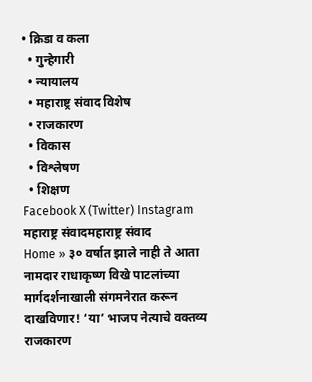• क्रिडा व कला
  • गुन्हेगारी
  • न्यायालय
  • महाराष्ट्र संवाद विशेष
  • राजकारण
  • विकास
  • विश्लेषण
  • शिक्षण
Facebook X (Twitter) Instagram
महाराष्ट्र संवादमहाराष्ट्र संवाद
Home » ३० वर्षात झाले नाही ते आता नामदार राधाकृष्ण विखे पाटलांच्या मार्गदर्शनाखाली संगमनेरात करून दाखविणार! ‘या’ भाजप नेत्याचे वक्तव्य
राजकारण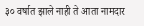३० वर्षात झाले नाही ते आता नामदार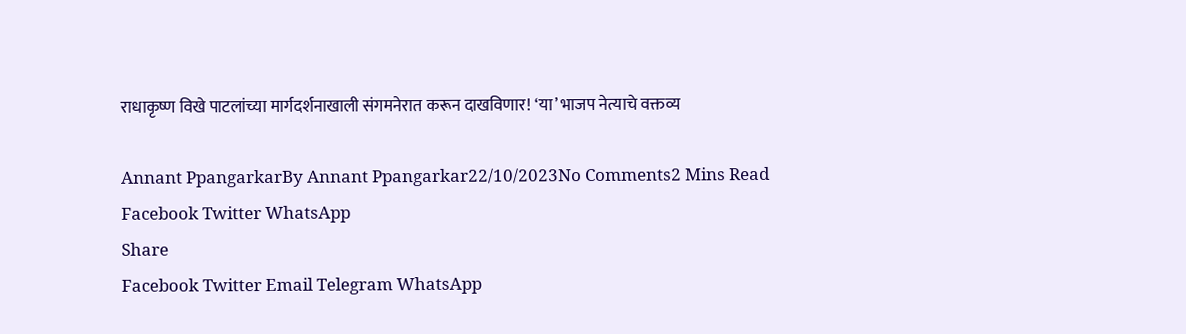राधाकृष्ण विखे पाटलांच्या मार्गदर्शनाखाली संगमनेरात करून दाखविणार! ‘या’ भाजप नेत्याचे वक्तव्य

Annant PpangarkarBy Annant Ppangarkar22/10/2023No Comments2 Mins Read
Facebook Twitter WhatsApp
Share
Facebook Twitter Email Telegram WhatsApp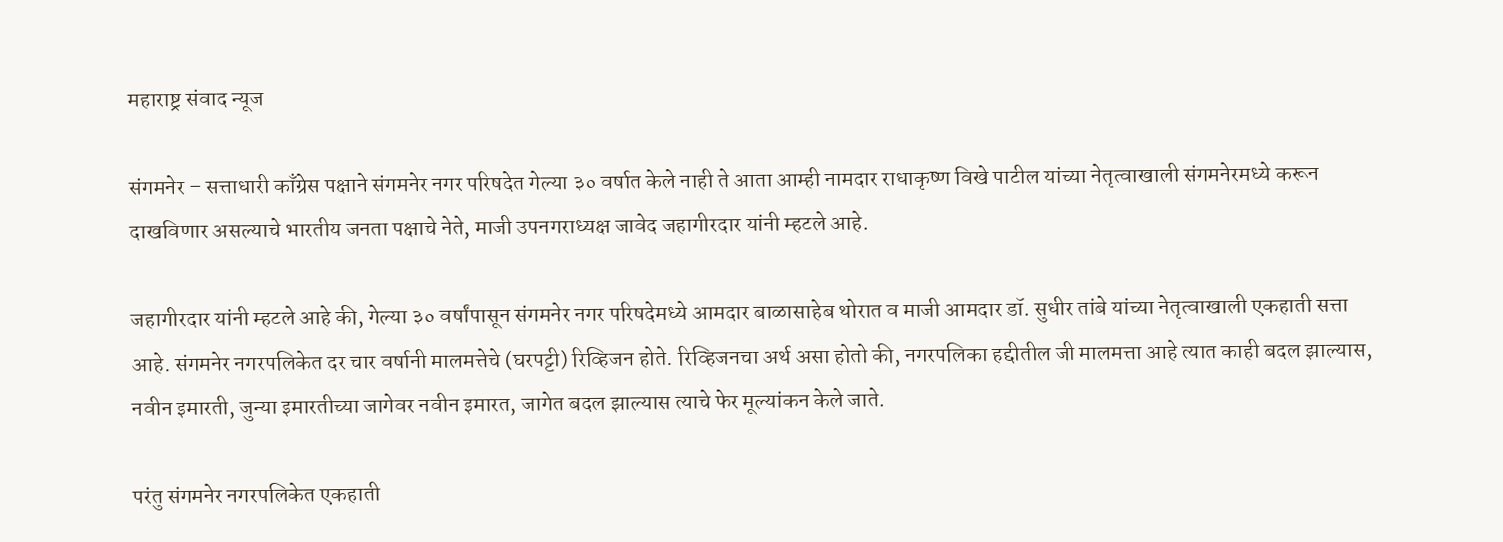महाराष्ट्र संवाद न्यूज

संगमनेर – सत्ताधारी काँग्रेस पक्षाने संगमनेर नगर परिषदेत गेल्या ३० वर्षात केले नाही ते आता आम्ही नामदार राधाकृष्ण विखे पाटील यांच्या नेतृत्वाखाली संगमनेरमध्ये करून दाखविणार असल्याचे भारतीय जनता पक्षाचे नेते, माजी उपनगराध्यक्ष जावेद जहागीरदार यांनी म्हटले आहे.

जहागीरदार यांनी म्हटले आहे की, गेल्या ३० वर्षांपासून संगमनेर नगर परिषदेमध्ये आमदार बाळासाहेब थोरात व माजी आमदार डॉ. सुधीर तांबे यांच्या नेतृत्वाखाली एकहाती सत्ता आहे. संगमनेर नगरपलिकेत दर चार वर्षानी मालमत्तेचे (घरपट्टी) रिव्हिजन होते. रिव्हिजनचा अर्थ असा होतो की, नगरपलिका हद्दीतील जी मालमत्ता आहे त्यात काही बदल झाल्यास, नवीन इमारती, जुन्या इमारतीच्या जागेवर नवीन इमारत, जागेत बदल झाल्यास त्याचे फेर मूल्यांकन केले जाते.

परंतु संगमनेर नगरपलिकेत एकहाती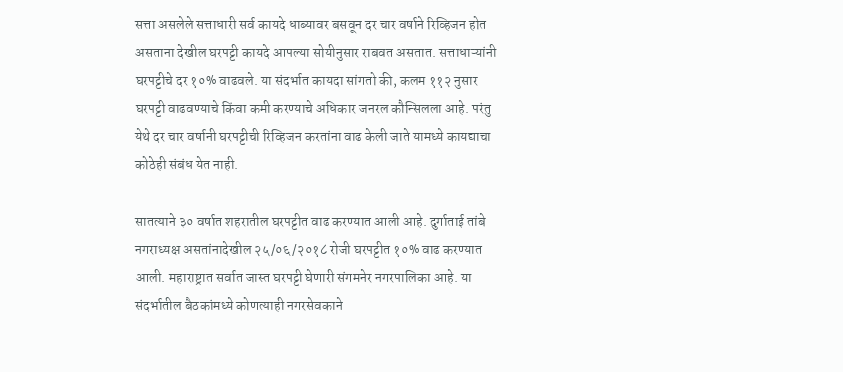सत्ता असलेले सत्ताधारी सर्व कायदे धाब्यावर बसवून दर चार वर्षाने रिव्हिजन होत असताना देखील घरपट्टी कायदे आपल्या सोयीनुसार राबवत असतात. सत्ताधाऱ्यांनी घरपट्टीचे दर १०% वाढवले. या संदर्भात कायदा सांगतो की, कलम ११२ नुसार घरपट्टी वाढवण्याचे किंवा कमी करण्याचे अधिकार जनरल कौन्सिलला आहे. परंतु येथे दर चार वर्षानी घरपट्टीची रिव्हिजन करतांना वाढ केली जाते यामध्ये कायद्याचा कोठेही संबंध येत नाही.

सातत्याने ३० वर्षात शहरातील घरपट्टीत वाढ करण्यात आली आहे. दुर्गाताई तांबे नगराध्यक्ष असतांनादेखील २५/०६/२०१८ रोजी घरपट्टीत १०% वाढ करण्यात आली. महाराष्ट्रात सर्वात जास्त घरपट्टी घेणारी संगमनेर नगरपालिका आहे. या संदर्भातील बैठकांमध्ये कोणत्याही नगरसेवकाने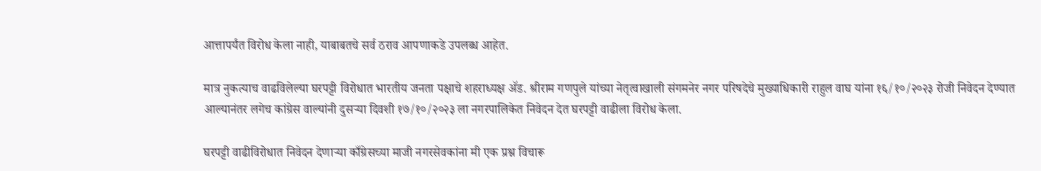आत्तापर्यंत विरोध केला नाही, याबाबतचे सर्व ठराव आपणाकडे उपलब्ध आहेत.

मात्र नुकत्याच वाढविलेल्या घरपट्टी विरोधात भारतीय जनता पक्षाचे शहराध्यक्ष ॲड. श्रीराम गणपुले यांच्या नेतृत्वाखाली संगमनेर नगर परिषदेचे मुख्याधिकारी राहुल वाघ यांना १६/१०/२०२३ रोजी निवेदन देण्यात आल्यानंतर लगेच कांग्रेस वाल्यांनी दुसऱ्या दिवशी १७/१०/२०२३ ला नगरपालिकेत निवेदन देत घरपट्टी वाढीला विरोध केला.

घरपट्टी वाढीविरोधात निवेदन देणाऱ्या काँग्रेसच्या माजी नगरसेवकांना मी एक प्रश्न विचारू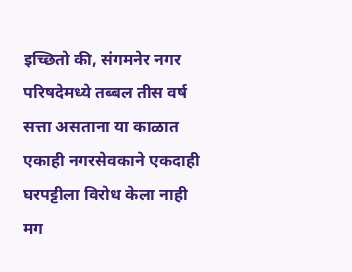इच्छितो की, संगमनेर नगर परिषदेमध्ये तब्बल तीस वर्ष सत्ता असताना या काळात एकाही नगरसेवकाने एकदाही घरपट्टीला विरोध केला नाही मग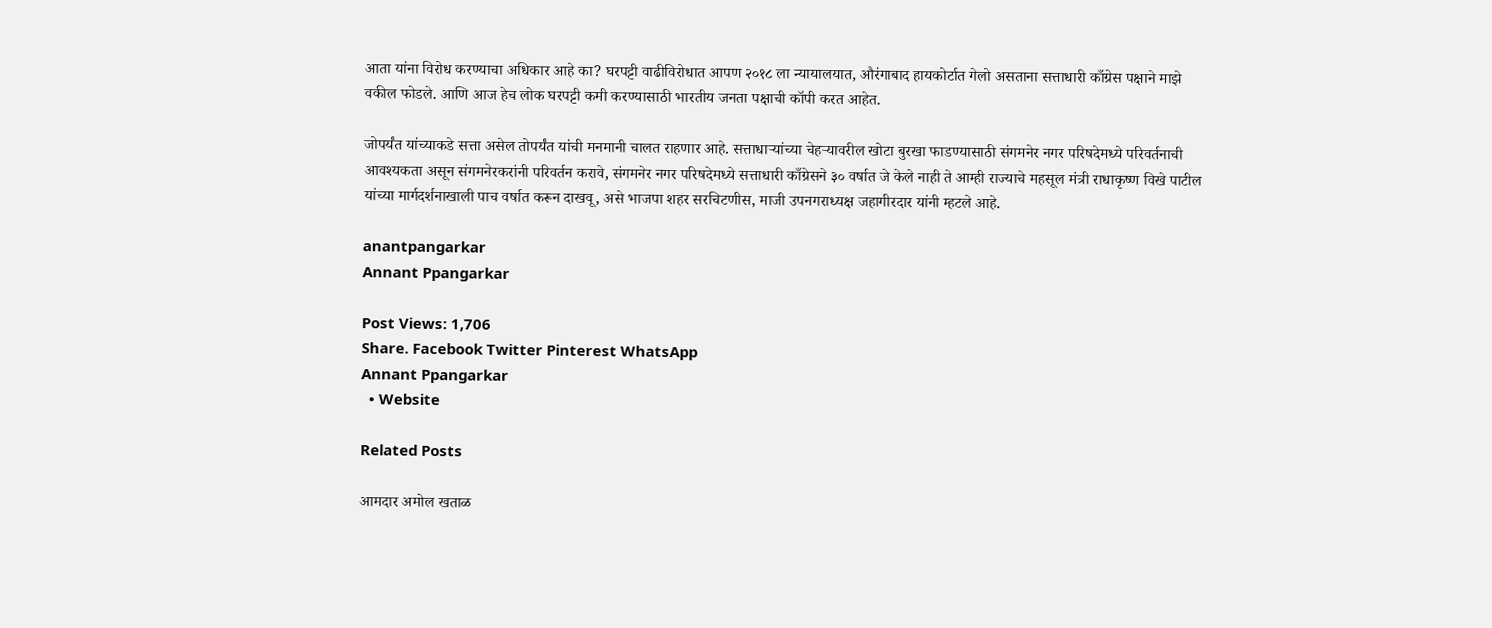आता यांना विरोध करण्याचा अधिकार आहे का? घरपट्टी वाढीविरोधात आपण २०१८ ला न्यायालयात, औरंगाबाद हायकोर्टात गेलो असताना सत्ताधारी काँग्रेस पक्षाने माझे वकील फोडले. आणि आज हेच लोक घरपट्टी कमी करण्यासाठी भारतीय जनता पक्षाची कॉपी करत आहेत.

जोपर्यंत यांच्याकडे सत्ता असेल तोपर्यंत यांची मनमानी चालत राहणार आहे. सत्ताधाऱ्यांच्या चेहऱ्यावरील खोटा बुरखा फाडण्यासाठी संगमनेर नगर परिषदेमध्ये परिवर्तनाची आवश्यकता असून संगमनेरकरांनी परिवर्तन करावे, संगमनेर नगर परिषदेमध्ये सत्ताधारी काँग्रेसने ३० वर्षात जे केले नाही ते आम्ही राज्याचे महसूल मंत्री राधाकृष्ण विखे पाटील यांच्या मार्गदर्शनाखाली पाच वर्षात करून दाखवू, असे भाजपा शहर सरचिटणीस, माजी उपनगराध्यक्ष जहागीरदार यांनी म्हटले आहे.

anantpangarkar
Annant Ppangarkar

Post Views: 1,706
Share. Facebook Twitter Pinterest WhatsApp
Annant Ppangarkar
  • Website

Related Posts

आमदार अमोल खताळ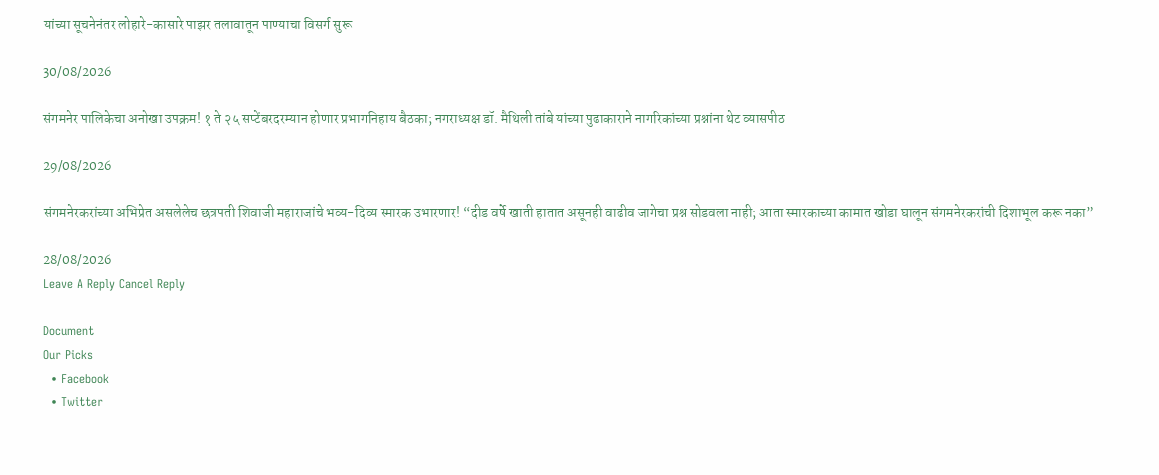यांच्या सूचनेनंतर लोहारे-कासारे पाझर तलावातून पाण्याचा विसर्ग सुरू

30/08/2026

संगमनेर पालिकेचा अनोखा उपक्रम! १ ते २५ सप्टेंबरदरम्यान होणार प्रभागनिहाय बैठका; नगराध्यक्ष डॉ. मैथिली तांबे यांच्या पुढाकाराने नागरिकांच्या प्रश्नांना थेट व्यासपीठ

29/08/2026

संगमनेरकरांच्या अभिप्रेत असलेलेच छत्रपती शिवाजी महाराजांचे भव्य-दिव्य स्मारक उभारणार! “दीड वर्षे खाती हातात असूनही वाढीव जागेचा प्रश्न सोडवला नाही; आता स्मारकाच्या कामात खोडा घालून संगमनेरकरांची दिशाभूल करू नका”

28/08/2026
Leave A Reply Cancel Reply

Document
Our Picks
  • Facebook
  • Twitter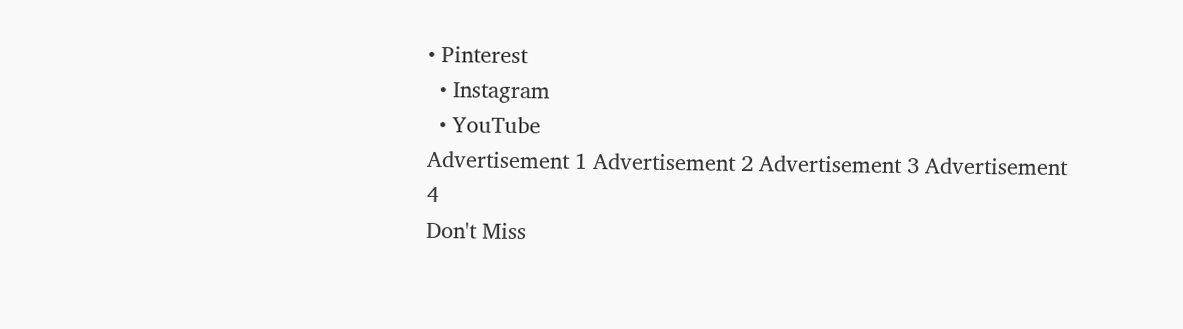• Pinterest
  • Instagram
  • YouTube
Advertisement 1 Advertisement 2 Advertisement 3 Advertisement 4
Don't Miss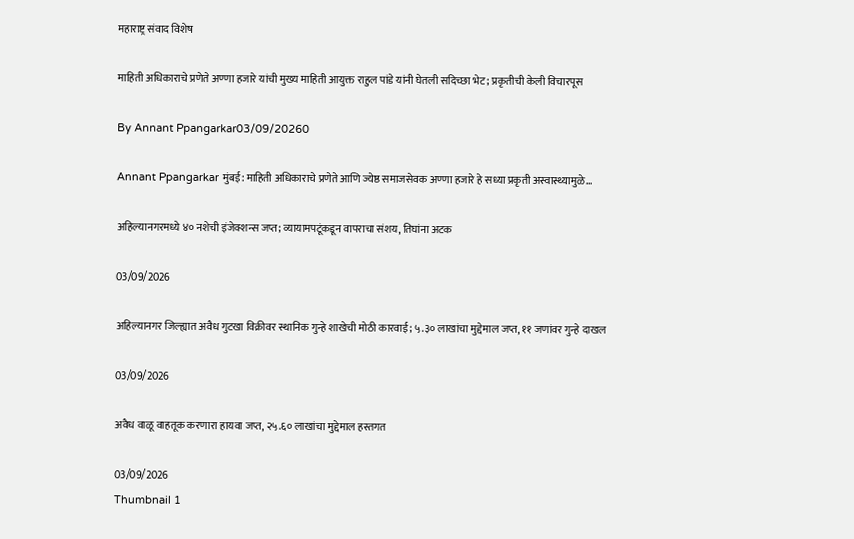महाराष्ट्र संवाद विशेष

माहिती अधिकाराचे प्रणेते अण्णा हजारे यांची मुख्य माहिती आयुक्त राहुल पांडे यांनी घेतली सदिच्छा भेट; प्रकृतीची केली विचारपूस

By Annant Ppangarkar03/09/20260

Annant Ppangarkar मुंबई: माहिती अधिकाराचे प्रणेते आणि ज्येष्ठ समाजसेवक अण्णा हजारे हे सध्या प्रकृती अस्वास्थ्यामुळे…

अहिल्यानगरमध्ये ४० नशेची इंजेक्शन्स जप्त; व्यायामपटूंकडून वापराचा संशय, तिघांना अटक

03/09/2026

अहिल्यानगर जिल्ह्यात अवैध गुटखा विक्रीवर स्थानिक गुन्हे शाखेची मोठी कारवाई; ५.३० लाखांचा मुद्देमाल जप्त, ११ जणांवर गुन्हे दाखल

03/09/2026

अवैध वाळू वाहतूक करणारा हायवा जप्त, २५.६० लाखांचा मुद्देमाल हस्तगत

03/09/2026
Thumbnail 1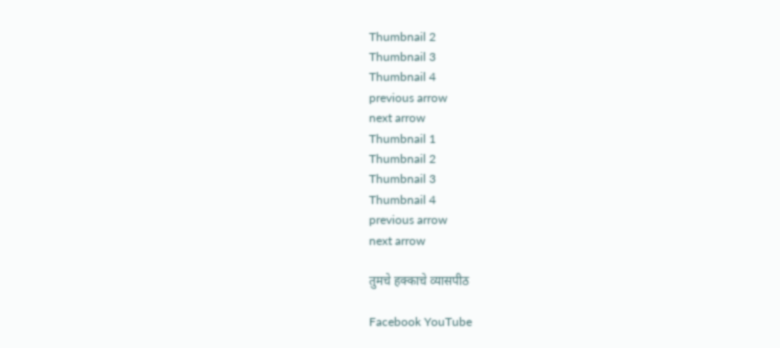Thumbnail 2
Thumbnail 3
Thumbnail 4
previous arrow
next arrow
Thumbnail 1
Thumbnail 2
Thumbnail 3
Thumbnail 4
previous arrow
next arrow

तुमचे हक्काचे व्यासपीठ

Facebook YouTube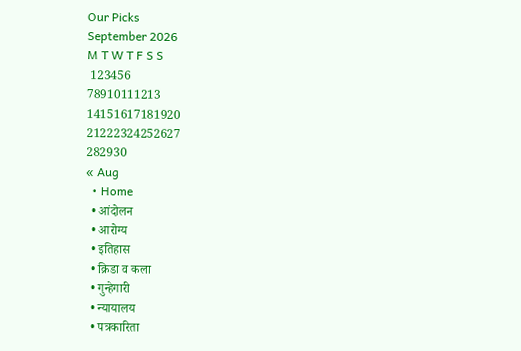Our Picks
September 2026
M T W T F S S
 123456
78910111213
14151617181920
21222324252627
282930
« Aug
  • Home
  • आंदोलन
  • आरोग्य
  • इतिहास
  • क्रिडा व कला
  • गुन्हेगारी
  • न्यायालय
  • पत्रकारिता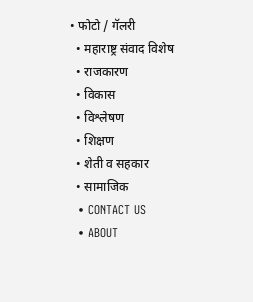• फोटो / गॅलरी
  • महाराष्ट्र संवाद विशेष
  • राजकारण
  • विकास
  • विश्लेषण
  • शिक्षण
  • शेती व सहकार
  • सामाजिक
  • CONTACT US
  • ABOUT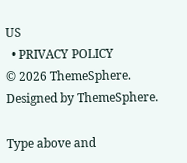US
  • PRIVACY POLICY
© 2026 ThemeSphere. Designed by ThemeSphere.

Type above and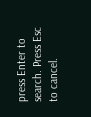press Enter to search. Press Esc to cancel.